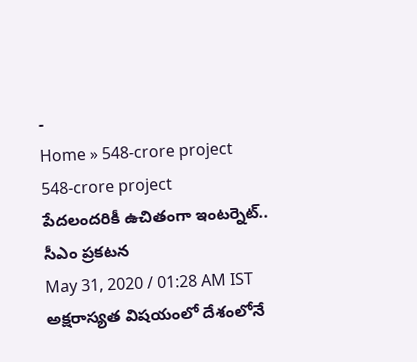-
Home » 548-crore project
548-crore project
పేదలందరికీ ఉచితంగా ఇంటర్నెట్.. సీఎం ప్రకటన
May 31, 2020 / 01:28 AM IST
అక్షరాస్యత విషయంలో దేశంలోనే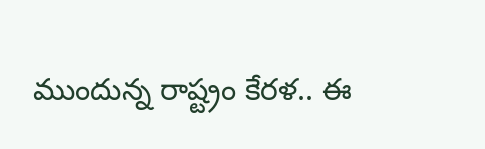ముందున్న రాష్ట్రం కేరళ.. ఈ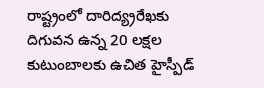రాష్ట్రంలో దారిద్య్రరేఖకు దిగువన ఉన్న 20 లక్షల కుటుంబాలకు ఉచిత హైస్పీడ్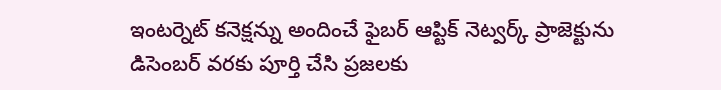ఇంటర్నెట్ కనెక్షన్ను అందించే ఫైబర్ ఆప్టిక్ నెట్వర్క్ ప్రాజెక్టును డిసెంబర్ వరకు పూర్తి చేసి ప్రజలకు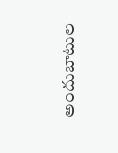అందుబాటుల